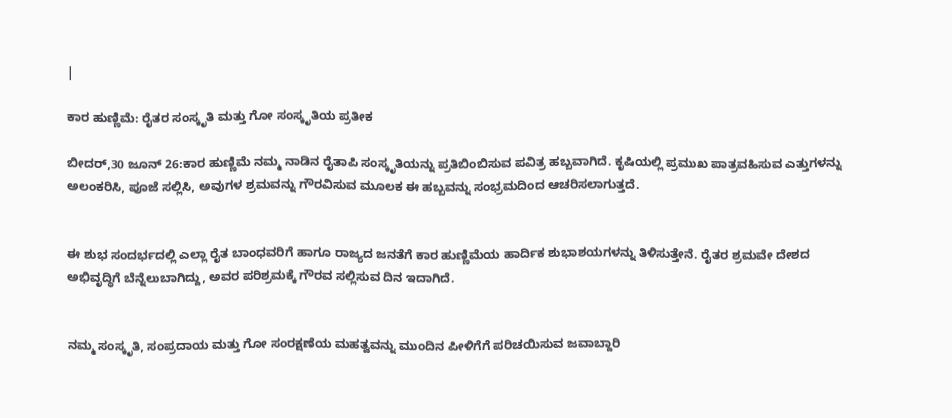|

ಕಾರ ಹುಣ್ಣಿಮೆ: ರೈತರ ಸಂಸ್ಕೃತಿ ಮತ್ತು ಗೋ ಸಂಸ್ಕೃತಿಯ ಪ್ರತೀಕ

ಬೀದರ್,30 ಜೂನ್ 26:ಕಾರ ಹುಣ್ಣಿಮೆ ನಮ್ಮ ನಾಡಿನ ರೈತಾಪಿ ಸಂಸ್ಕೃತಿಯನ್ನು ಪ್ರತಿಬಿಂಬಿಸುವ ಪವಿತ್ರ ಹಬ್ಬವಾಗಿದೆ. ಕೃಷಿಯಲ್ಲಿ ಪ್ರಮುಖ ಪಾತ್ರವಹಿಸುವ ಎತ್ತುಗಳನ್ನು ಅಲಂಕರಿಸಿ, ಪೂಜೆ ಸಲ್ಲಿಸಿ, ಅವುಗಳ ಶ್ರಮವನ್ನು ಗೌರವಿಸುವ ಮೂಲಕ ಈ ಹಬ್ಬವನ್ನು ಸಂಭ್ರಮದಿಂದ ಆಚರಿಸಲಾಗುತ್ತದೆ.


ಈ ಶುಭ ಸಂದರ್ಭದಲ್ಲಿ ಎಲ್ಲಾ ರೈತ ಬಾಂಧವರಿಗೆ ಹಾಗೂ ರಾಜ್ಯದ ಜನತೆಗೆ ಕಾರ ಹುಣ್ಣಿಮೆಯ ಹಾರ್ದಿಕ ಶುಭಾಶಯಗಳನ್ನು ತಿಳಿಸುತ್ತೇನೆ. ರೈತರ ಶ್ರಮವೇ ದೇಶದ ಅಭಿವೃದ್ಧಿಗೆ ಬೆನ್ನೆಲುಬಾಗಿದ್ದು, ಅವರ ಪರಿಶ್ರಮಕ್ಕೆ ಗೌರವ ಸಲ್ಲಿಸುವ ದಿನ ಇದಾಗಿದೆ.


ನಮ್ಮ ಸಂಸ್ಕೃತಿ, ಸಂಪ್ರದಾಯ ಮತ್ತು ಗೋ ಸಂರಕ್ಷಣೆಯ ಮಹತ್ವವನ್ನು ಮುಂದಿನ ಪೀಳಿಗೆಗೆ ಪರಿಚಯಿಸುವ ಜವಾಬ್ದಾರಿ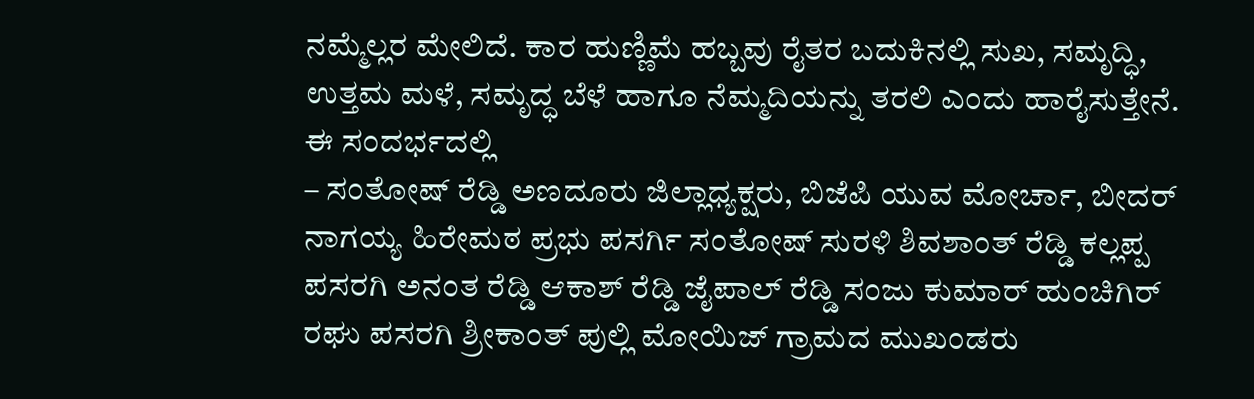ನಮ್ಮೆಲ್ಲರ ಮೇಲಿದೆ. ಕಾರ ಹುಣ್ಣಿಮೆ ಹಬ್ಬವು ರೈತರ ಬದುಕಿನಲ್ಲಿ ಸುಖ, ಸಮೃದ್ಧಿ, ಉತ್ತಮ ಮಳೆ, ಸಮೃದ್ಧ ಬೆಳೆ ಹಾಗೂ ನೆಮ್ಮದಿಯನ್ನು ತರಲಿ ಎಂದು ಹಾರೈಸುತ್ತೇನೆ. ಈ ಸಂದರ್ಭದಲ್ಲಿ
– ಸಂತೋಷ್ ರೆಡ್ಡಿ ಅಣದೂರು ಜಿಲ್ಲಾಧ್ಯಕ್ಷರು, ಬಿಜೆಪಿ ಯುವ ಮೋರ್ಚಾ, ಬೀದರ್ ನಾಗಯ್ಯ ಹಿರೇಮಠ ಪ್ರಭು ಪಸರ್ಗಿ ಸಂತೋಷ್ ಸುರಳಿ ಶಿವಶಾಂತ್ ರೆಡ್ಡಿ ಕಲ್ಲಪ್ಪ ಪಸರಗಿ ಅನಂತ ರೆಡ್ಡಿ ಆಕಾಶ್ ರೆಡ್ಡಿ ಜೈಪಾಲ್ ರೆಡ್ಡಿ ಸಂಜು ಕುಮಾರ್ ಹುಂಚಿಗಿರ್ ರಘು ಪಸರಗಿ ಶ್ರೀಕಾಂತ್ ಪುಲ್ಲಿ ಮೋಯಿಜ್ ಗ್ರಾಮದ ಮುಖಂಡರು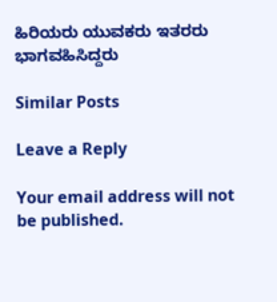ಹಿರಿಯರು ಯುವಕರು ಇತರರು ಭಾಗವಹಿಸಿದ್ದರು

Similar Posts

Leave a Reply

Your email address will not be published.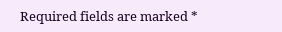Required fields are marked *